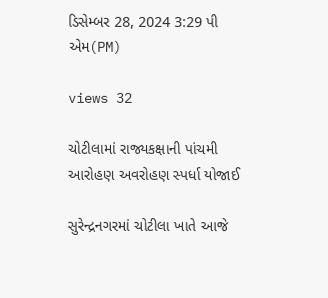ડિસેમ્બર 28, 2024 3:29 પી એમ(PM)

views 32

ચોટીલામાં રાજ્યકક્ષાની પાંચમી આરોહણ અવરોહણ સ્પર્ધા યોજાઈ

સુરેન્દ્રનગરમાં ચોટીલા ખાતે આજે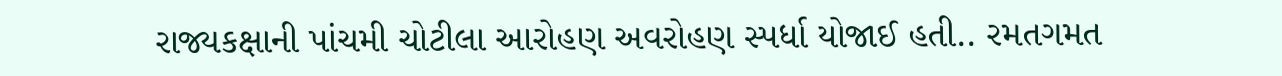રાજ્યકક્ષાની પાંચમી ચોટીલા આરોહણ અવરોહણ સ્પર્ધા યોજાઈ હતી.. રમતગમત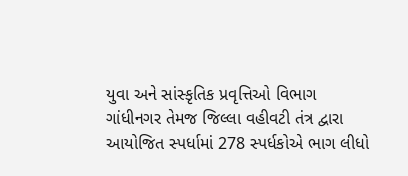યુવા અને સાંસ્કૃતિક પ્રવૃત્તિઓ વિભાગ ગાંધીનગર તેમજ જિલ્લા વહીવટી તંત્ર દ્વારા આયોજિત સ્પર્ધામાં 278 સ્પર્ધકોએ ભાગ લીધો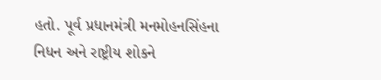હતો. પૂર્વ પ્રધાનમંત્રી મનમોહનસિંહના નિધન અને રાષ્ટ્રીય શોકને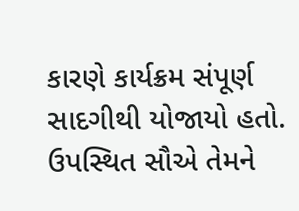કારણે કાર્યક્રમ સંપૂર્ણ સાદગીથી યોજાયો હતો. ઉપસ્થિત સૌએ તેમને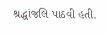શ્રદ્ધાંજલિ પાઠવી હતી.